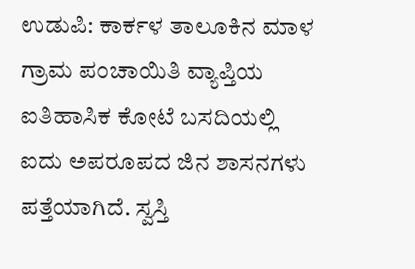ಉಡುಪಿ: ಕಾರ್ಕಳ ತಾಲೂಕಿನ ಮಾಳ ಗ್ರಾಮ ಪಂಚಾಯಿತಿ ವ್ಯಾಪ್ತಿಯ ಐತಿಹಾಸಿಕ ಕೋಟೆ ಬಸದಿಯಲ್ಲಿ ಐದು ಅಪರೂಪದ ಜಿನ ಶಾಸನಗಳು ಪತ್ತೆಯಾಗಿದೆ. ಸ್ವಸ್ತಿ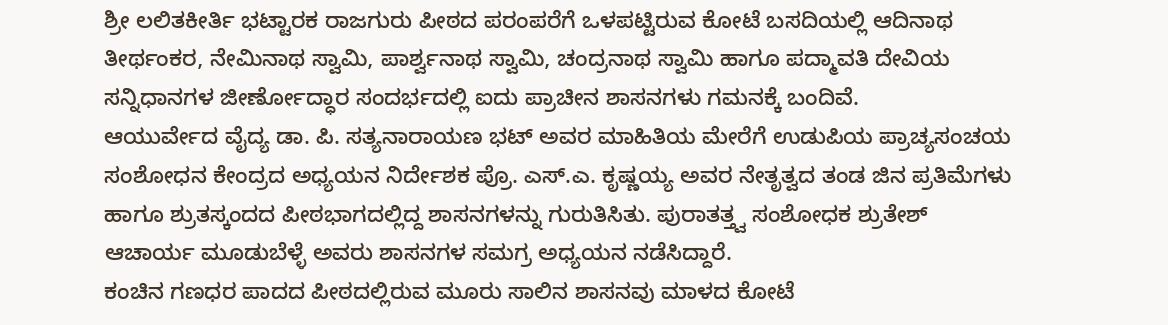ಶ್ರೀ ಲಲಿತಕೀರ್ತಿ ಭಟ್ಟಾರಕ ರಾಜಗುರು ಪೀಠದ ಪರಂಪರೆಗೆ ಒಳಪಟ್ಟಿರುವ ಕೋಟೆ ಬಸದಿಯಲ್ಲಿ ಆದಿನಾಥ ತೀರ್ಥಂಕರ, ನೇಮಿನಾಥ ಸ್ವಾಮಿ, ಪಾರ್ಶ್ವನಾಥ ಸ್ವಾಮಿ, ಚಂದ್ರನಾಥ ಸ್ವಾಮಿ ಹಾಗೂ ಪದ್ಮಾವತಿ ದೇವಿಯ ಸನ್ನಿಧಾನಗಳ ಜೀರ್ಣೋದ್ಧಾರ ಸಂದರ್ಭದಲ್ಲಿ ಐದು ಪ್ರಾಚೀನ ಶಾಸನಗಳು ಗಮನಕ್ಕೆ ಬಂದಿವೆ.
ಆಯುರ್ವೇದ ವೈದ್ಯ ಡಾ. ಪಿ. ಸತ್ಯನಾರಾಯಣ ಭಟ್ ಅವರ ಮಾಹಿತಿಯ ಮೇರೆಗೆ ಉಡುಪಿಯ ಪ್ರಾಚ್ಯಸಂಚಯ ಸಂಶೋಧನ ಕೇಂದ್ರದ ಅಧ್ಯಯನ ನಿರ್ದೇಶಕ ಪ್ರೊ. ಎಸ್.ಎ. ಕೃಷ್ಣಯ್ಯ ಅವರ ನೇತೃತ್ವದ ತಂಡ ಜಿನ ಪ್ರತಿಮೆಗಳು ಹಾಗೂ ಶ್ರುತಸ್ಕಂದದ ಪೀಠಭಾಗದಲ್ಲಿದ್ದ ಶಾಸನಗಳನ್ನು ಗುರುತಿಸಿತು. ಪುರಾತತ್ತ್ವ ಸಂಶೋಧಕ ಶ್ರುತೇಶ್ ಆಚಾರ್ಯ ಮೂಡುಬೆಳ್ಳೆ ಅವರು ಶಾಸನಗಳ ಸಮಗ್ರ ಅಧ್ಯಯನ ನಡೆಸಿದ್ದಾರೆ.
ಕಂಚಿನ ಗಣಧರ ಪಾದದ ಪೀಠದಲ್ಲಿರುವ ಮೂರು ಸಾಲಿನ ಶಾಸನವು ಮಾಳದ ಕೋಟೆ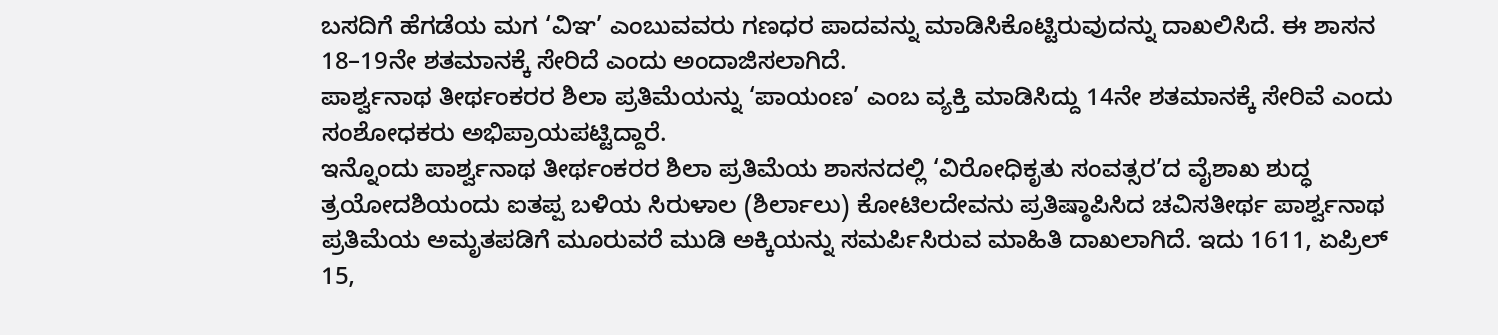ಬಸದಿಗೆ ಹೆಗಡೆಯ ಮಗ ‘ವಿಞ’ ಎಂಬುವವರು ಗಣಧರ ಪಾದವನ್ನು ಮಾಡಿಸಿಕೊಟ್ಟಿರುವುದನ್ನು ದಾಖಲಿಸಿದೆ. ಈ ಶಾಸನ 18–19ನೇ ಶತಮಾನಕ್ಕೆ ಸೇರಿದೆ ಎಂದು ಅಂದಾಜಿಸಲಾಗಿದೆ.
ಪಾರ್ಶ್ವನಾಥ ತೀರ್ಥಂಕರರ ಶಿಲಾ ಪ್ರತಿಮೆಯನ್ನು ‘ಪಾಯಂಣ’ ಎಂಬ ವ್ಯಕ್ತಿ ಮಾಡಿಸಿದ್ದು 14ನೇ ಶತಮಾನಕ್ಕೆ ಸೇರಿವೆ ಎಂದು ಸಂಶೋಧಕರು ಅಭಿಪ್ರಾಯಪಟ್ಟಿದ್ದಾರೆ.
ಇನ್ನೊಂದು ಪಾರ್ಶ್ವನಾಥ ತೀರ್ಥಂಕರರ ಶಿಲಾ ಪ್ರತಿಮೆಯ ಶಾಸನದಲ್ಲಿ ‘ವಿರೋಧಿಕೃತು ಸಂವತ್ಸರ’ದ ವೈಶಾಖ ಶುದ್ಧ ತ್ರಯೋದಶಿಯಂದು ಐತಪ್ಪ ಬಳಿಯ ಸಿರುಳಾಲ (ಶಿರ್ಲಾಲು) ಕೋಟಿಲದೇವನು ಪ್ರತಿಷ್ಠಾಪಿಸಿದ ಚವಿಸತೀರ್ಥ ಪಾರ್ಶ್ವನಾಥ ಪ್ರತಿಮೆಯ ಅಮೃತಪಡಿಗೆ ಮೂರುವರೆ ಮುಡಿ ಅಕ್ಕಿಯನ್ನು ಸಮರ್ಪಿಸಿರುವ ಮಾಹಿತಿ ದಾಖಲಾಗಿದೆ. ಇದು 1611, ಏಪ್ರಿಲ್ 15,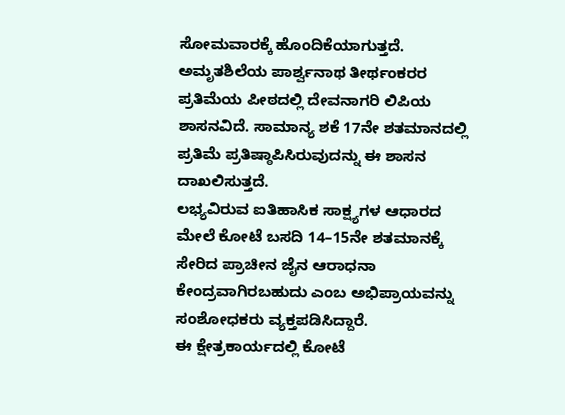ಸೋಮವಾರಕ್ಕೆ ಹೊಂದಿಕೆಯಾಗುತ್ತದೆ.
ಅಮೃತಶಿಲೆಯ ಪಾರ್ಶ್ವನಾಥ ತೀರ್ಥಂಕರರ ಪ್ರತಿಮೆಯ ಪೀಠದಲ್ಲಿ ದೇವನಾಗರಿ ಲಿಪಿಯ ಶಾಸನವಿದೆ. ಸಾಮಾನ್ಯ ಶಕೆ 17ನೇ ಶತಮಾನದಲ್ಲಿ ಪ್ರತಿಮೆ ಪ್ರತಿಷ್ಠಾಪಿಸಿರುವುದನ್ನು ಈ ಶಾಸನ ದಾಖಲಿಸುತ್ತದೆ.
ಲಭ್ಯವಿರುವ ಐತಿಹಾಸಿಕ ಸಾಕ್ಷ್ಯಗಳ ಆಧಾರದ ಮೇಲೆ ಕೋಟೆ ಬಸದಿ 14–15ನೇ ಶತಮಾನಕ್ಕೆ ಸೇರಿದ ಪ್ರಾಚೀನ ಜೈನ ಆರಾಧನಾ ಕೇಂದ್ರವಾಗಿರಬಹುದು ಎಂಬ ಅಭಿಪ್ರಾಯವನ್ನು ಸಂಶೋಧಕರು ವ್ಯಕ್ತಪಡಿಸಿದ್ದಾರೆ.
ಈ ಕ್ಷೇತ್ರಕಾರ್ಯದಲ್ಲಿ ಕೋಟೆ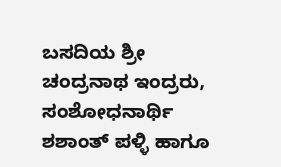ಬಸದಿಯ ಶ್ರೀ ಚಂದ್ರನಾಥ ಇಂದ್ರರು, ಸಂಶೋಧನಾರ್ಥಿ ಶಶಾಂತ್ ಪಳ್ಳಿ ಹಾಗೂ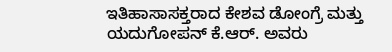ಇತಿಹಾಸಾಸಕ್ತರಾದ ಕೇಶವ ಡೋಂಗ್ರೆ ಮತ್ತು ಯದುಗೋಪನ್ ಕೆ.ಆರ್. ಅವರು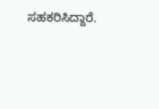ಸಹಕರಿಸಿದ್ದಾರೆ.